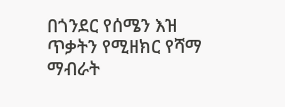በጎንደር የሰሜን እዝ ጥቃትን የሚዘክር የሻማ ማብራት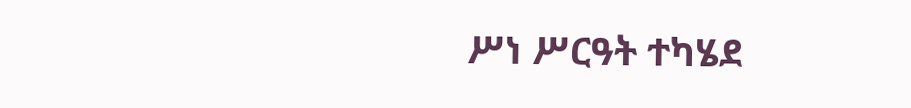ሥነ ሥርዓት ተካሄደ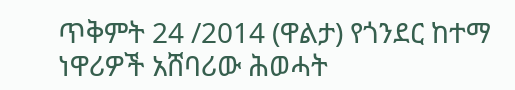ጥቅምት 24 /2014 (ዋልታ) የጎንደር ከተማ ነዋሪዎች አሸባሪው ሕወሓት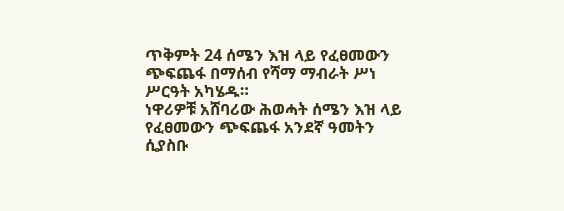ጥቅምት 24 ሰሜን እዝ ላይ የፈፀመውን ጭፍጨፋ በማሰብ የሻማ ማብራት ሥነ ሥርዓት አካሄዱ።
ነዋሪዎቹ አሸባሪው ሕወሓት ሰሜን እዝ ላይ የፈፀመውን ጭፍጨፋ አንደኛ ዓመትን ሲያስቡ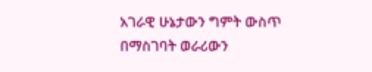አገራዊ ሁኔታውን ግምት ውስጥ በማስገባት ወራሪውን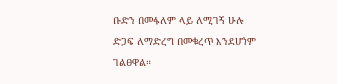ቡድን በመፋለም ላይ ለሚገኝ ሁሉ ድጋፍ ለማድረግ በመቁረጥ እንደሆነም ገልፀዋል።